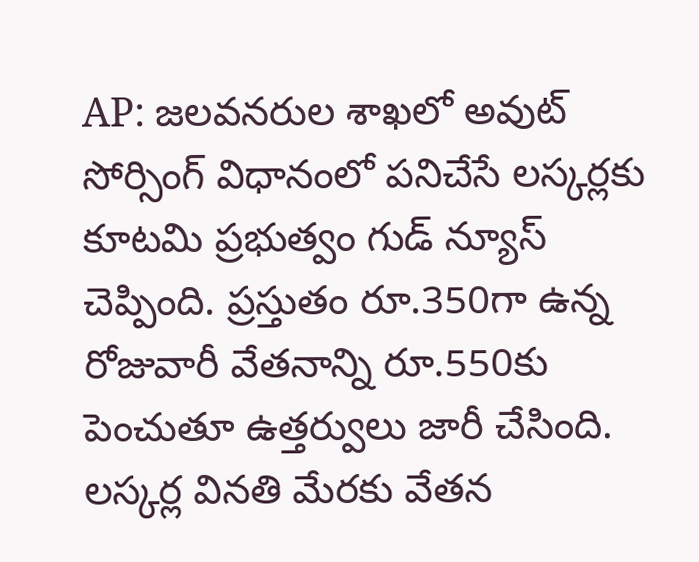AP: జలవనరుల శాఖలో అవుట్ సోర్సింగ్ విధానంలో పనిచేసే లస్కర్లకు కూటమి ప్రభుత్వం గుడ్ న్యూస్ చెప్పింది. ప్రస్తుతం రూ.350గా ఉన్న రోజువారీ వేతనాన్ని రూ.550కు పెంచుతూ ఉత్తర్వులు జారీ చేసింది. లస్కర్ల వినతి మేరకు వేతన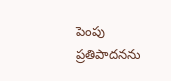పెంపు ప్రతిపాదనను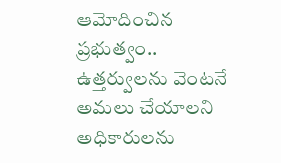ఆమోదించిన ప్రభుత్వం.. ఉత్తర్వులను వెంటనే అమలు చేయాలని అధికారులను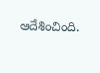ఆదేశించింది.